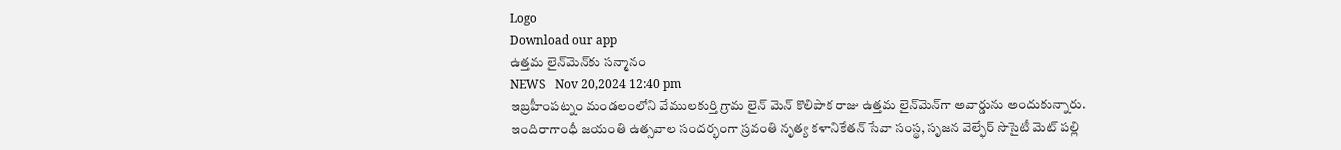Logo
Download our app
ఉత్తమ లైన్‌మెన్‌కు సన్మానం
NEWS   Nov 20,2024 12:40 pm
ఇబ్రహీంపట్నం మండలంలోని వేములకుర్తి గ్రామ లైన్ మెన్ కొలిపాక రాజు ఉత్తమ లైన్‌మెన్‌గా అవార్డును అందుకున్నారు. ఇందిరాగాంధీ జయంతి ఉత్సవాల సందర్భంగా స్రవంతి నృత్య కళానికేతన్ సేవా సంస్థ, సృజన వెల్ఫేర్ సొసైటీ మెట్ పల్లి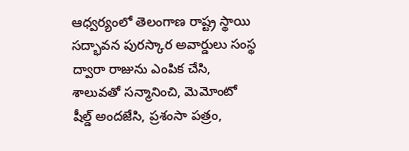ఆధ్వర్యంలో తెలంగాణ రాష్ట్ర స్థాయి సద్భావన పురస్కార అవార్డులు సంస్థ ద్వారా రాజును ఎంపిక చేసి, శాలువతో సన్మానించి, మెమోంటో షీల్డ్ అందజేసి, ప్రశంసా పత్రం,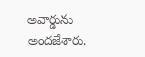అవార్డును అందజేశారు.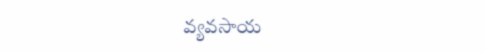వ్యవసాయ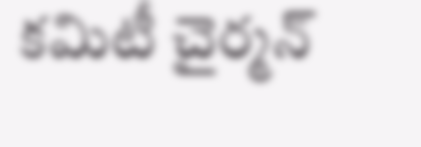కమిటీ చైర్మన్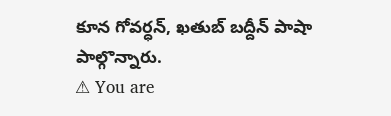కూన గోవర్ధన్, ఖతుబ్ బద్దీన్ పాషా పాల్గొన్నారు.
⚠ You are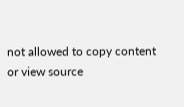not allowed to copy content or view source